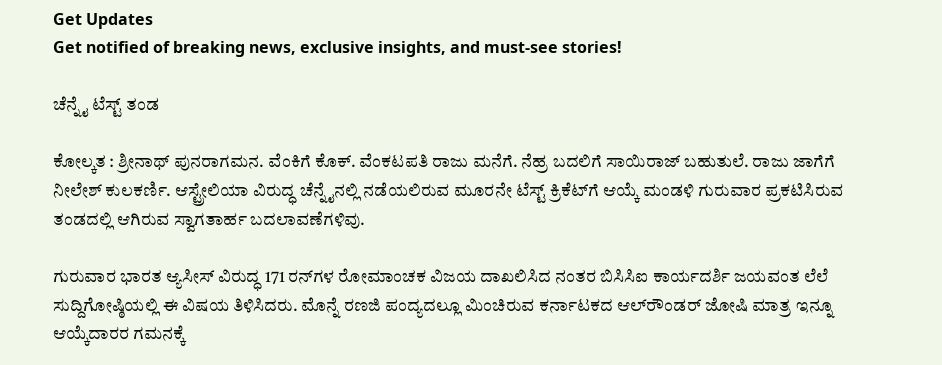Get Updates
Get notified of breaking news, exclusive insights, and must-see stories!

ಚೆನ್ನೈ ಟೆಸ್ಟ್‌ ತಂಡ

ಕೋಲ್ಕತ : ಶ್ರೀನಾಥ್‌ ಪುನರಾಗಮನ. ವೆಂಕಿಗೆ ಕೊಕ್‌. ವೆಂಕಟಪತಿ ರಾಜು ಮನೆಗೆ. ನೆಹ್ರ ಬದಲಿಗೆ ಸಾಯಿರಾಜ್‌ ಬಹುತುಲೆ. ರಾಜು ಜಾಗೆಗೆ ನೀಲೇಶ್‌ ಕುಲಕರ್ಣಿ. ಆಸ್ಟ್ರೇಲಿಯಾ ವಿರುದ್ಧ ಚೆನ್ನೈನಲ್ಲಿ ನಡೆಯಲಿರುವ ಮೂರನೇ ಟೆಸ್ಟ್‌ ಕ್ರಿಕೆಟ್‌ಗೆ ಆಯ್ಕೆ ಮಂಡಳಿ ಗುರುವಾರ ಪ್ರಕಟಿಸಿರುವ ತಂಡದಲ್ಲಿ ಆಗಿರುವ ಸ್ವಾಗತಾರ್ಹ ಬದಲಾವಣೆಗಳಿವು.

ಗುರುವಾರ ಭಾರತ ಆ್ಯಸೀಸ್‌ ವಿರುದ್ಧ 171 ರನ್‌ಗಳ ರೋಮಾಂಚಕ ವಿಜಯ ದಾಖಲಿಸಿದ ನಂತರ ಬಿಸಿಸಿಐ ಕಾರ್ಯದರ್ಶಿ ಜಯವಂತ ಲೆಲೆ ಸುದ್ದಿಗೋಷ್ಠಿಯಲ್ಲಿ ಈ ವಿಷಯ ತಿಳಿಸಿದರು. ಮೊನ್ನೆ ರಣಜಿ ಪಂದ್ಯದಲ್ಲೂ ಮಿಂಚಿರುವ ಕರ್ನಾಟಕದ ಆಲ್‌ರೌಂಡರ್‌ ಜೋಷಿ ಮಾತ್ರ ಇನ್ನೂ ಆಯ್ಕೆದಾರರ ಗಮನಕ್ಕೆ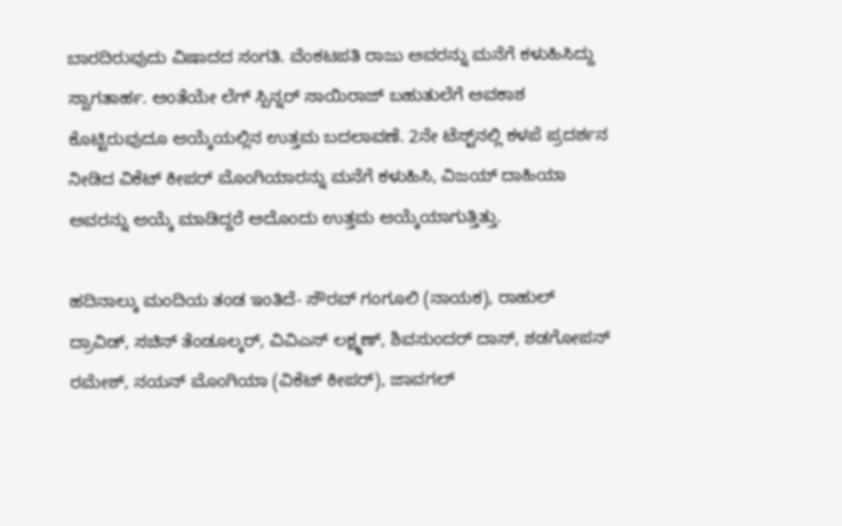ಬಾರದಿರುವುದು ವಿಷಾದದ ಸಂಗತಿ. ವೆಂಕಟಪತಿ ರಾಜು ಅವರನ್ನು ಮನೆಗೆ ಕಳುಹಿಸಿದ್ದು ಸ್ವಾಗತಾರ್ಹ. ಅಂತೆಯೇ ಲೆಗ್‌ ಸ್ಪಿನ್ನರ್‌ ಸಾಯಿರಾಜ್‌ ಬಹುತುಲೆಗೆ ಅವಕಾಶ ಕೊಟ್ಟಿರುವುದೂ ಆಯ್ಕೆಯಲ್ಲಿನ ಉತ್ತಮ ಬದಲಾವಣೆ. 2ನೇ ಟೆಸ್ಟ್‌ನಲ್ಲಿ ಕಳಪೆ ಪ್ರದರ್ಶನ ನೀಡಿದ ವಿಕೆಟ್‌ ಕೀಪರ್‌ ಮೊಂಗಿಯಾರನ್ನು ಮನೆಗೆ ಕಳುಹಿಸಿ, ವಿಜಯ್‌ ದಾಹಿಯಾ ಅವರನ್ನು ಆಯ್ಕೆ ಮಾಡಿದ್ದರೆ ಅದೊಂದು ಉತ್ತಮ ಆಯ್ಕೆಯಾಗುತ್ತಿತ್ತು.

ಹದಿನಾಲ್ಕು ಮಂದಿಯ ತಂಡ ಇಂತಿದೆ- ಸೌರವ್‌ ಗಂಗೂಲಿ (ನಾಯಕ), ರಾಹುಲ್‌ ದ್ರಾವಿಡ್‌, ಸಚಿನ್‌ ತೆಂಡೂಲ್ಕರ್‌, ವಿವಿಎಸ್‌ ಲಕ್ಷ್ಮಣ್‌, ಶಿವಸುಂದರ್‌ ದಾಸ್‌, ಶಡಗೋಪನ್‌ ರಮೇಶ್‌, ನಯನ್‌ ಮೊಂಗಿಯಾ (ವಿಕೆಟ್‌ ಕೀಪರ್‌), ಜಾವಗಲ್‌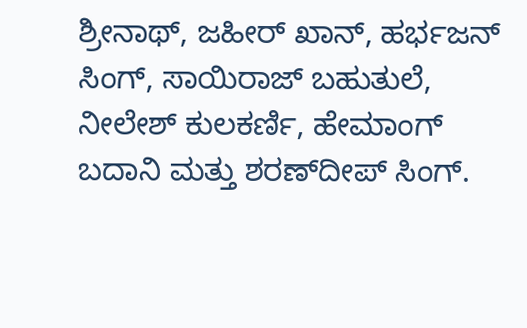ಶ್ರೀನಾಥ್‌, ಜಹೀರ್‌ ಖಾನ್‌, ಹರ್ಭಜನ್‌ ಸಿಂಗ್‌, ಸಾಯಿರಾಜ್‌ ಬಹುತುಲೆ, ನೀಲೇಶ್‌ ಕುಲಕರ್ಣಿ, ಹೇಮಾಂಗ್‌ ಬದಾನಿ ಮತ್ತು ಶರಣ್‌ದೀಪ್‌ ಸಿಂಗ್‌.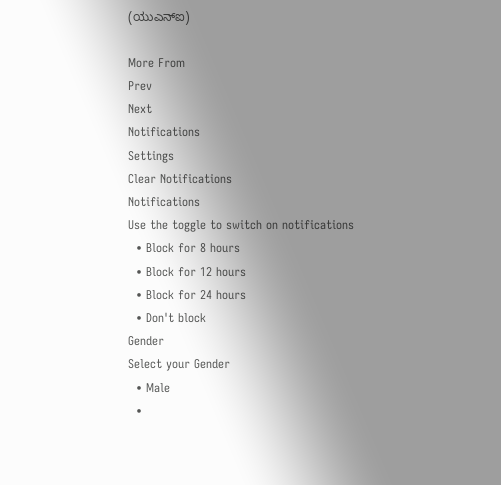(ಯುಎನ್‌ಐ)

More From
Prev
Next
Notifications
Settings
Clear Notifications
Notifications
Use the toggle to switch on notifications
  • Block for 8 hours
  • Block for 12 hours
  • Block for 24 hours
  • Don't block
Gender
Select your Gender
  • Male
  •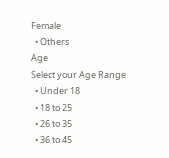Female
  • Others
Age
Select your Age Range
  • Under 18
  • 18 to 25
  • 26 to 35
  • 36 to 45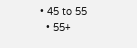• 45 to 55
  • 55+